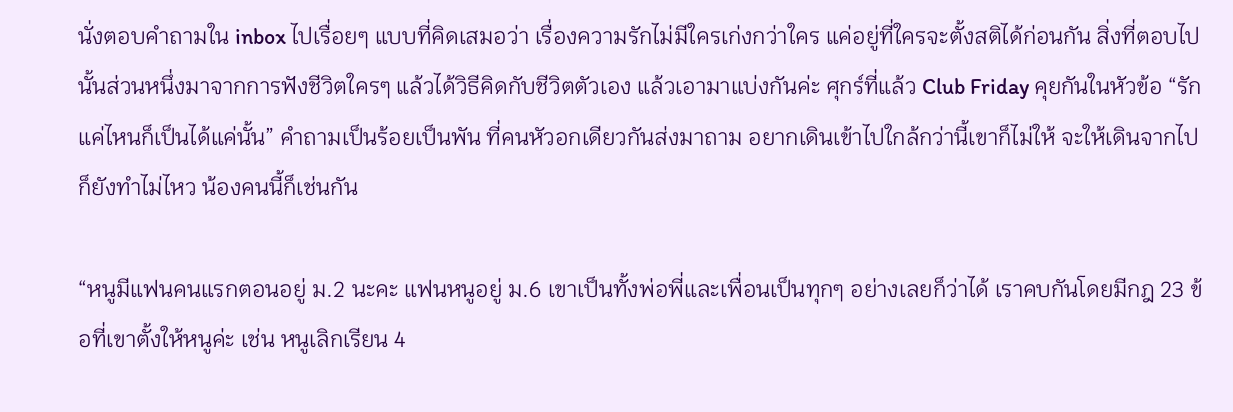นั่งตอบคำถามใน inbox ไปเรื่อยๆ แบบที่คิดเสมอว่า เรื่องความรักไม่มีใครเก่งกว่าใคร แค่อยู่ที่ใครจะตั้งสติได้ก่อนกัน สิ่งที่ตอบไปนั้นส่วนหนึ่งมาจากการฟังชีวิตใครๆ แล้วได้วิธีคิดกับชีวิตตัวเอง แล้วเอามาแบ่งกันค่ะ ศุกร์ที่แล้ว Club Friday คุยกันในหัวข้อ “รักแค่ไหนก็เป็นได้แค่นั้น” คำถามเป็นร้อยเป็นพัน ที่คนหัวอกเดียวกันส่งมาถาม อยากเดินเข้าไปใกล้กว่านี้เขาก็ไม่ให้ จะให้เดินจากไปก็ยังทำไม่ไหว น้องคนนี้ก็เช่นกัน

“หนูมีแฟนคนแรกตอนอยู่ ม.2 นะคะ แฟนหนูอยู่ ม.6 เขาเป็นทั้งพ่อพี่และเพื่อนเป็นทุกๆ อย่างเลยก็ว่าได้ เราคบกันโดยมีกฎ 23 ข้อที่เขาตั้งให้หนูค่ะ เช่น หนูเลิกเรียน 4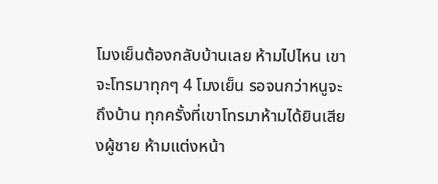โมงเย็นต้องกลับบ้านเลย ห้ามไปไหน เขาจะโทรมาทุกๆ 4 โมงเย็น รอจนกว่าหนูจะถึงบ้าน ทุกครั้งที่เขาโทรมาห้ามได้ยินเสียงผู้ชาย ห้ามแต่งหน้า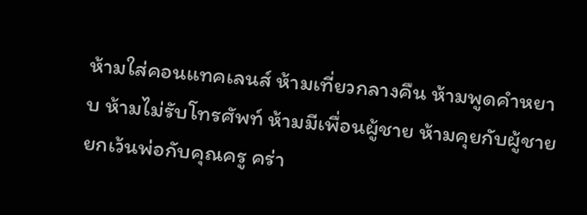ห้ามใส่คอนแทคเลนส์ ห้ามเที่ยวกลางคืน ห้ามพูดคำหยาบ ห้ามไม่รับโทรศัพท์ ห้ามมีเพื่อนผู้ชาย ห้ามคุยกับผู้ชายยกเว้นพ่อกับคุณครู คร่า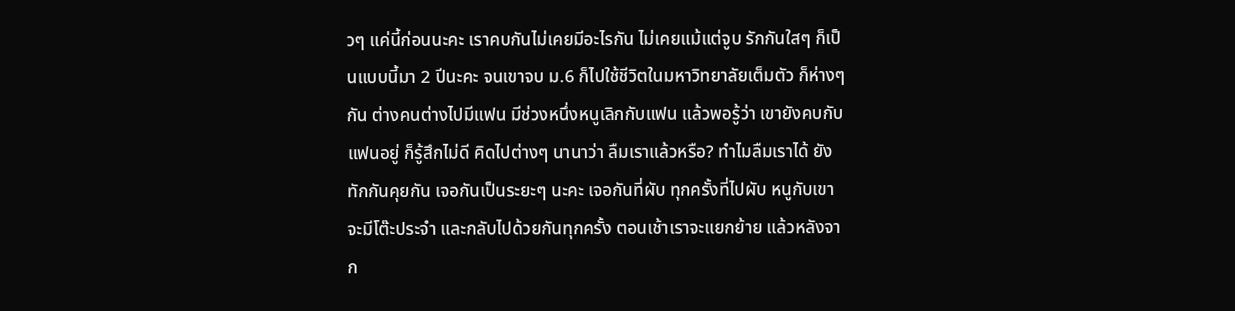วๆ แค่นี้ก่อนนะคะ เราคบกันไม่เคยมีอะไรกัน ไม่เคยแม้แต่จูบ รักกันใสๆ ก็เป็นแบบนี้มา 2 ปีนะคะ จนเขาจบ ม.6 ก็ไปใช้ชีวิตในมหาวิทยาลัยเต็มตัว ก็ห่างๆ กัน ต่างคนต่างไปมีแฟน มีช่วงหนึ่งหนูเลิกกับแฟน แล้วพอรู้ว่า เขายังคบกับแฟนอยู่ ก็รู้สึกไม่ดี คิดไปต่างๆ นานาว่า ลืมเราแล้วหรือ? ทำไมลืมเราได้ ยังทักกันคุยกัน เจอกันเป็นระยะๆ นะคะ เจอกันที่ผับ ทุกครั้งที่ไปผับ หนูกับเขาจะมีโต๊ะประจำ และกลับไปด้วยกันทุกครั้ง ตอนเช้าเราจะแยกย้าย แล้วหลังจาก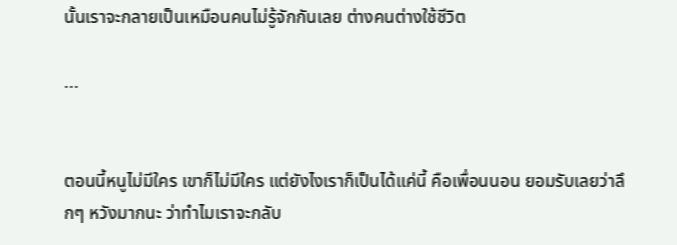นั้นเราจะกลายเป็นเหมือนคนไม่รู้จักกันเลย ต่างคนต่างใช้ชีวิต

...


ตอนนี้หนูไม่มีใคร เขาก็ไม่มีใคร แต่ยังไงเราก็เป็นได้แค่นี้ คือเพื่อนนอน ยอมรับเลยว่าลึกๆ หวังมากนะ ว่าทำไมเราจะกลับ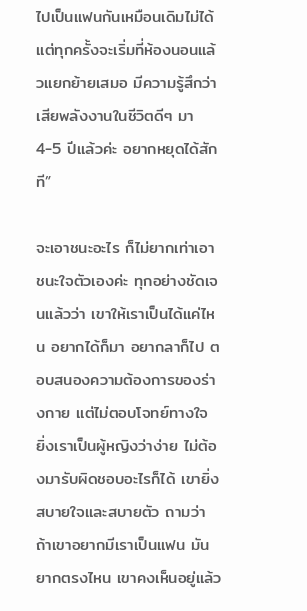ไปเป็นแฟนกันเหมือนเดิมไม่ได้ แต่ทุกครั้งจะเริ่มที่ห้องนอนแล้วแยกย้ายเสมอ มีความรู้สึกว่าเสียพลังงานในชีวิตดีๆ มา 4-5 ปีแล้วค่ะ อยากหยุดได้สักที”

จะเอาชนะอะไร ก็ไม่ยากเท่าเอาชนะใจตัวเองค่ะ ทุกอย่างชัดเจนแล้วว่า เขาให้เราเป็นได้แค่ไหน อยากได้ก็มา อยากลาก็ไป ตอบสนองความต้องการของร่างกาย แต่ไม่ตอบโจทย์ทางใจ ยิ่งเราเป็นผู้หญิงว่าง่าย ไม่ต้องมารับผิดชอบอะไรก็ได้ เขายิ่งสบายใจและสบายตัว ถามว่า ถ้าเขาอยากมีเราเป็นแฟน มันยากตรงไหน เขาคงเห็นอยู่แล้ว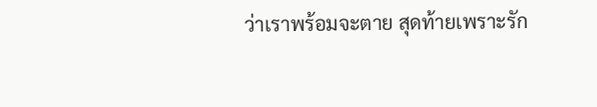ว่าเราพร้อมจะตาย สุดท้ายเพราะรัก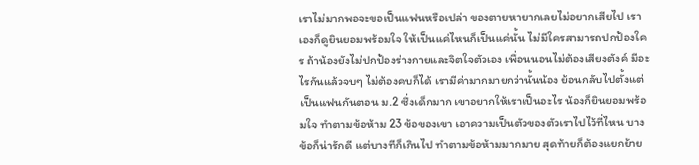เราไม่มากพอจะขอเป็นแฟนหรือเปล่า ของตายหายากเลยไม่อยากเสียไป เราเองก็ดูยินยอมพร้อมใจ ให้เป็นแค่ไหนก็เป็นแค่นั้น ไม่มีใครสามารถปกป้องใคร ถ้าน้องยังไม่ปกป้องร่างกายและจิตใจตัวเอง เพื่อนนอนไม่ต้องเสียงตังค์ มีอะไรกันแล้วจบๆ ไม่ต้องคบก็ได้ เรามีค่ามากมายกว่านั้นน้อง ย้อนกลับไปตั้งแต่เป็นแฟนกันตอน ม.2 ซึ่งเด็กมาก เขาอยากให้เราเป็นอะไร น้องก็ยินยอมพร้อมใจ ทำตามข้อห้าม 23 ข้อของเขา เอาความเป็นตัวของตัวเราไปไว้ที่ไหน บางข้อก็น่ารักดี แต่บางทีก็เกินไป ทำตามข้อห้ามมากมาย สุดท้ายก็ต้องแยกย้าย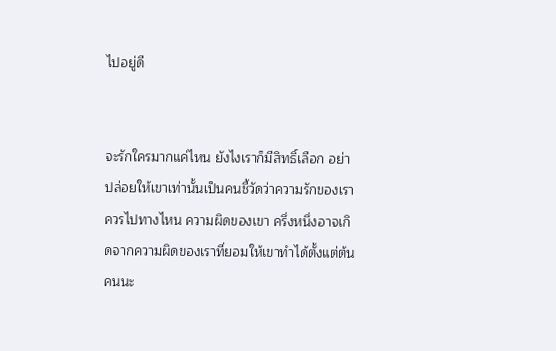ไปอยู่ดี


จะรักใครมากแค่ไหน ยังไงเราก็มีสิทธิ์เลือก อย่าปล่อยให้เขาเท่านั้นเป็นคนชี้วัดว่าความรักของเราควรไปทางไหน ความผิดของเขา ครึ่งหนึ่งอาจเกิดจากความผิดของเราที่ยอมให้เขาทำได้ตั้งแต่ต้น คนนะ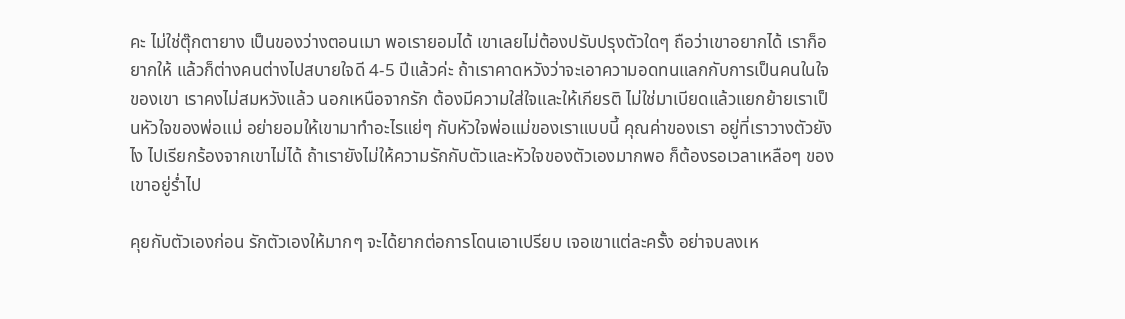คะ ไม่ใช่ตุ๊กตายาง เป็นของว่างตอนเมา พอเรายอมได้ เขาเลยไม่ต้องปรับปรุงตัวใดๆ ถือว่าเขาอยากได้ เราก็อยากให้ แล้วก็ต่างคนต่างไปสบายใจดี 4-5 ปีแล้วค่ะ ถ้าเราคาดหวังว่าจะเอาความอดทนแลกกับการเป็นคนในใจของเขา เราคงไม่สมหวังแล้ว นอกเหนือจากรัก ต้องมีความใส่ใจและให้เกียรติ ไม่ใช่มาเบียดแล้วแยกย้ายเราเป็นหัวใจของพ่อแม่ อย่ายอมให้เขามาทำอะไรแย่ๆ กับหัวใจพ่อแม่ของเราแบบนี้ คุณค่าของเรา อยู่ที่เราวางตัวยังไง ไปเรียกร้องจากเขาไม่ได้ ถ้าเรายังไม่ให้ความรักกับตัวและหัวใจของตัวเองมากพอ ก็ต้องรอเวลาเหลือๆ ของเขาอยู่ร่ำไป

คุยกับตัวเองก่อน รักตัวเองให้มากๆ จะได้ยากต่อการโดนเอาเปรียบ เจอเขาแต่ละครั้ง อย่าจบลงเห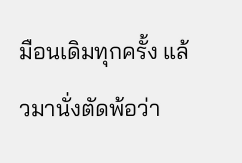มือนเดิมทุกครั้ง แล้วมานั่งตัดพ้อว่า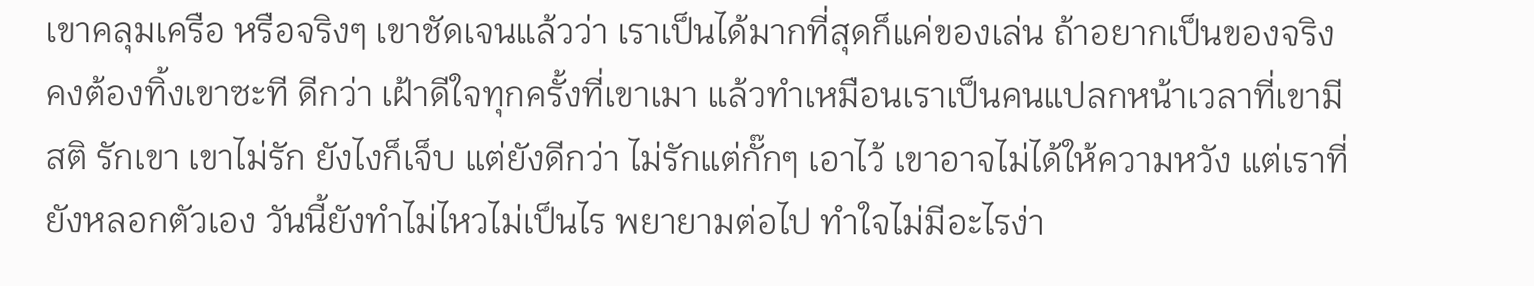เขาคลุมเครือ หรือจริงๆ เขาชัดเจนแล้วว่า เราเป็นได้มากที่สุดก็แค่ของเล่น ถ้าอยากเป็นของจริง คงต้องทิ้งเขาซะที ดีกว่า เฝ้าดีใจทุกครั้งที่เขาเมา แล้วทำเหมือนเราเป็นคนแปลกหน้าเวลาที่เขามีสติ รักเขา เขาไม่รัก ยังไงก็เจ็บ แต่ยังดีกว่า ไม่รักแต่กั๊กๆ เอาไว้ เขาอาจไม่ได้ให้ความหวัง แต่เราที่ยังหลอกตัวเอง วันนี้ยังทำไม่ไหวไม่เป็นไร พยายามต่อไป ทำใจไม่มีอะไรง่า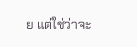ย แต่ใช่ว่าจะ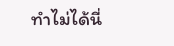ทำไม่ได้นี่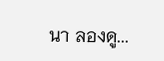นา ลองดู...